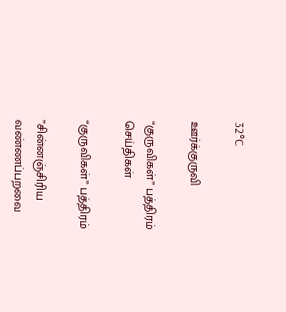32°C

ஊர்க்குருவி

“குருவிகள்” பத்திரம் செய்திகள்

“குருவிகள்” பத்திரம்

”சின்னஞ்சிரிய  வண்ணப்பறவை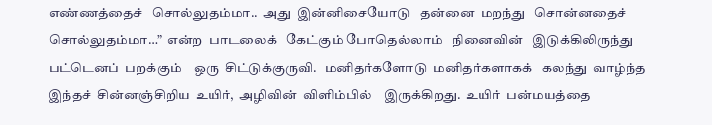எண்ணத்தைச்   சொல்லுதம்மா..  அது  இன்னிசையோடு   தன்னை  மறந்து   சொன்னதைச்   சொல்லுதம்மா…”  என்ற  பாடலைக்   கேட்கும் போதெல்லாம்   நினைவின்   இடுக்கிலிருந்து    பட்டெனப்  பறக்கும்    ஒரு  சிட்டுக்குருவி.   மனிதர்களோடு  மனிதர்களாகக்   கலந்து  வாழ்ந்த   இந்தச்  சின்னஞ்சிறிய  உயிர்,  அழிவின்  விளிம்பில்    இருக்கிறது.  உயிர்  பன்மயத்தை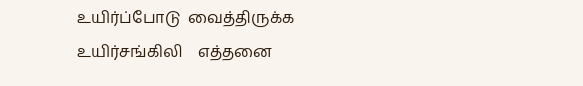உயிர்ப்போடு  வைத்திருக்க   உயிர்சங்கிலி    எத்தனை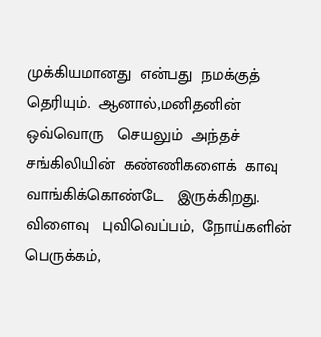முக்கியமானது  என்பது  நமக்குத்  தெரியும்.  ஆனால்,மனிதனின்   ஒவ்வொரு   செயலும்  அந்தச்  சங்கிலியின்  கண்ணிகளைக்  காவு  வாங்கிக்கொண்டே   இருக்கிறது.   விளைவு   புவிவெப்பம்,  நோய்களின்   பெருக்கம்,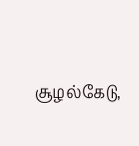சூழல்கேடு,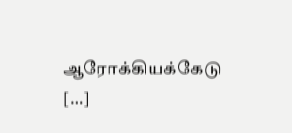ஆரோக்கியக்கேடு  […]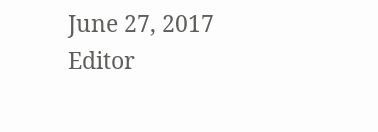June 27, 2017 Editor